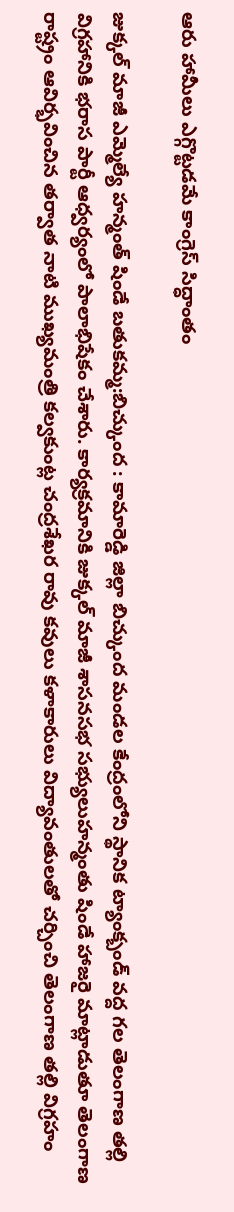ఆరు హామీలు ఎగ్గొట్టడమే కాంగ్రెస్ సిద్ధాంతం

జుక్కల్ మాజీ ఎమ్మెల్యే హన్మంత్ షిండే బతుకమ్మ:బిచ్కుంద : కామారెడ్డి జిల్లా బిచ్కుంద మండల కేంద్రంలోని స్థానిక ట్యాంక్బండ్ వద్ద గల తెలంగాణ తల్లి విగ్రహానికి భరాస పార్టీ ఆధ్వర్యంలో పాలాభిషేకం చేశారు. కార్యక్రమానికి జుక్కల్ మాజీ శాసనసభ సభ్యులుహన్మంతు షిండే హాజరై మాట్లాడుతూ తెలంగాణ రాష్ట్రం ఆవిర్భవించిన తర్వాత నాటి ముఖ్యమంత్రి కల్వకుంట్ల చంద్రశేఖర రావు కవులు కళాకారులు విద్యావంతులతో చర్చించి తెలంగాణ తల్లి విగ్రహం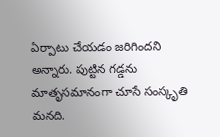ఏర్పాటు చేయడం జరిగిందని అన్నారు. పుట్టిన గడ్డను మాతృసమానంగా చూసే సంస్కృతి మనది.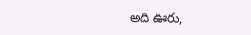అది ఊరు,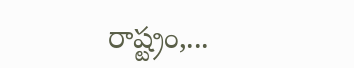రాష్ట్రం,...